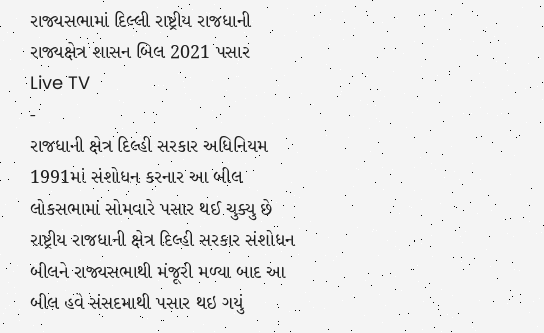રાજ્યસભામાં દિલ્લી રાષ્ટ્રીય રાજધાની રાજ્યક્ષેત્ર શાસન બિલ 2021 પસાર
Live TV
-
રાજધાની ક્ષેત્ર દિલ્હી સરકાર અધિનિયમ 1991માં સંશોધન કરનાર આ બીલ લોકસભામાં સોમવારે પસાર થઈ ચુક્યુ છે
રાષ્ટ્રીય રાજધાની ક્ષેત્ર દિલ્હી સરકાર સંશોધન બીલને રાજ્યસભાથી મંજૂરી મળ્યા બાદ આ બીલ હવે સંસદમાથી પસાર થઇ ગયું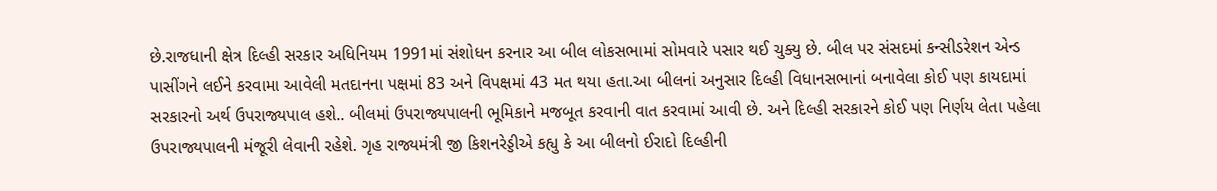છે.રાજધાની ક્ષેત્ર દિલ્હી સરકાર અધિનિયમ 1991માં સંશોધન કરનાર આ બીલ લોકસભામાં સોમવારે પસાર થઈ ચુક્યુ છે. બીલ પર સંસદમાં કન્સીડરેશન એન્ડ પાસીંગને લઈને કરવામા આવેલી મતદાનના પક્ષમાં 83 અને વિપક્ષમાં 43 મત થયા હતા.આ બીલનાં અનુસાર દિલ્હી વિધાનસભાનાં બનાવેલા કોઈ પણ કાયદામાં સરકારનો અર્થ ઉપરાજ્યપાલ હશે.. બીલમાં ઉપરાજ્યપાલની ભૂમિકાને મજબૂત કરવાની વાત કરવામાં આવી છે. અને દિલ્હી સરકારને કોઈ પણ નિર્ણય લેતા પહેલા ઉપરાજ્યપાલની મંજૂરી લેવાની રહેશે. ગૃહ રાજ્યમંત્રી જી કિશનરેડ્ડીએ કહ્યુ કે આ બીલનો ઈરાદો દિલ્હીની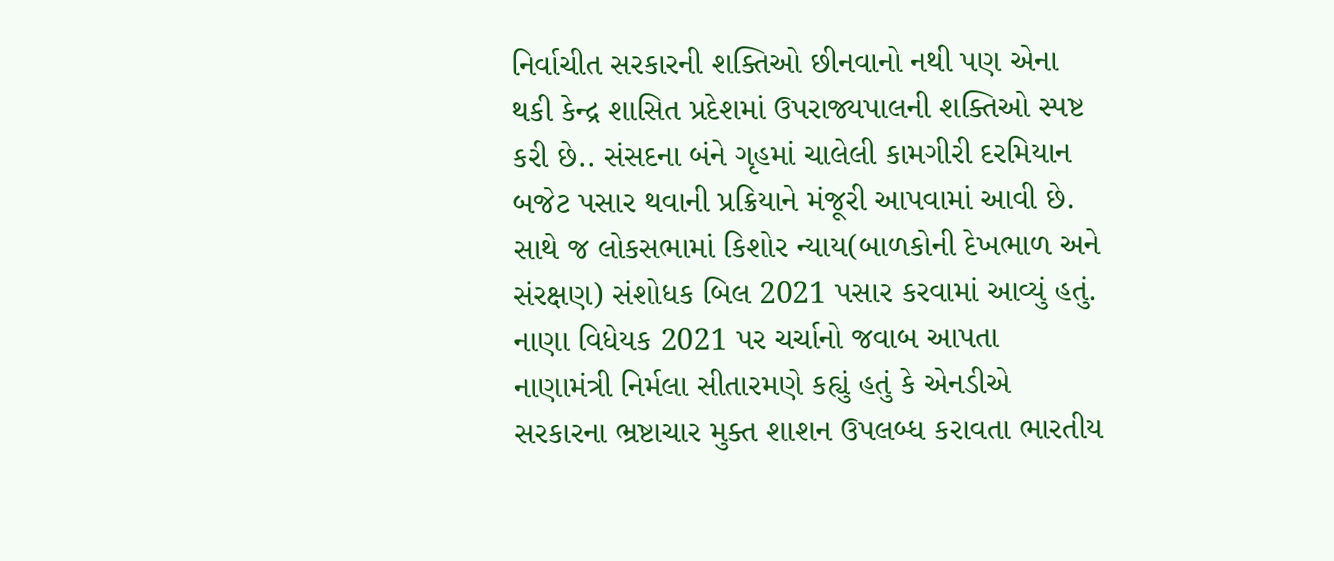નિર્વાચીત સરકારની શક્તિઓ છીનવાનો નથી પણ એના થકી કેન્દ્ર શાસિત પ્રદેશમાં ઉપરાજ્યપાલની શક્તિઓ સ્પષ્ટ કરી છે.. સંસદના બંને ગૃહમાં ચાલેલી કામગીરી દરમિયાન બજેટ પસાર થવાની પ્રક્રિયાને મંજૂરી આપવામાં આવી છે. સાથે જ લોકસભામાં કિશોર ન્યાય(બાળકોની દેખભાળ અને સંરક્ષણ) સંશોધક બિલ 2021 પસાર કરવામાં આવ્યું હતું. નાણા વિધેયક 2021 પર ચર્ચાનો જવાબ આપતા નાણામંત્રી નિર્મલા સીતારમણે કહ્યું હતું કે એનડીએ સરકારના ભ્રષ્ટાચાર મુક્ત શાશન ઉપલબ્ધ કરાવતા ભારતીય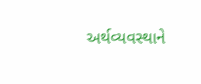અર્થવ્યવસ્થાને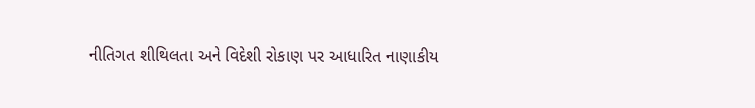નીતિગત શીથિલતા અને વિદેશી રોકાણ પર આધારિત નાણાકીય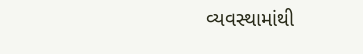વ્યવસ્થામાંથી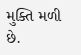મુક્તિ મળી છે.